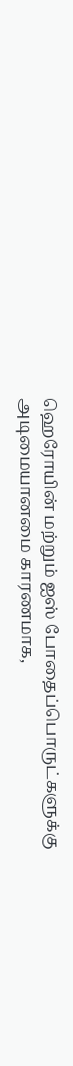ஹெரோயின் மற்றும் ஐஸ் போதைப்பொருட்களுக்கு அடிமையானமை காரணமாக,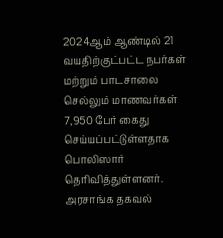2024ஆம் ஆண்டில் 21 வயதிற்குட்பட்ட நபர்கள் மற்றும் பாடசாலை செல்லும் மாணவர்கள் 7,950 பேர் கைது செய்யப்பட்டுள்ளதாக பொலிஸார் தெரிவித்துள்ளனர்.
அரசாங்க தகவல்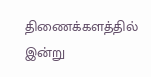திணைக்களத்தில் இன்று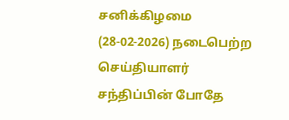சனிக்கிழமை (28-02-2026) நடைபெற்ற செய்தியாளர் சந்திப்பின் போதே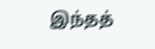இந்தத்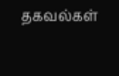தகவல்கள்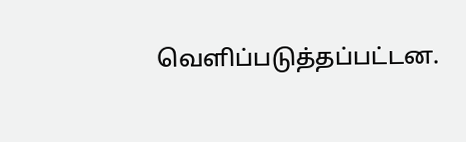வெளிப்படுத்தப்பட்டன.